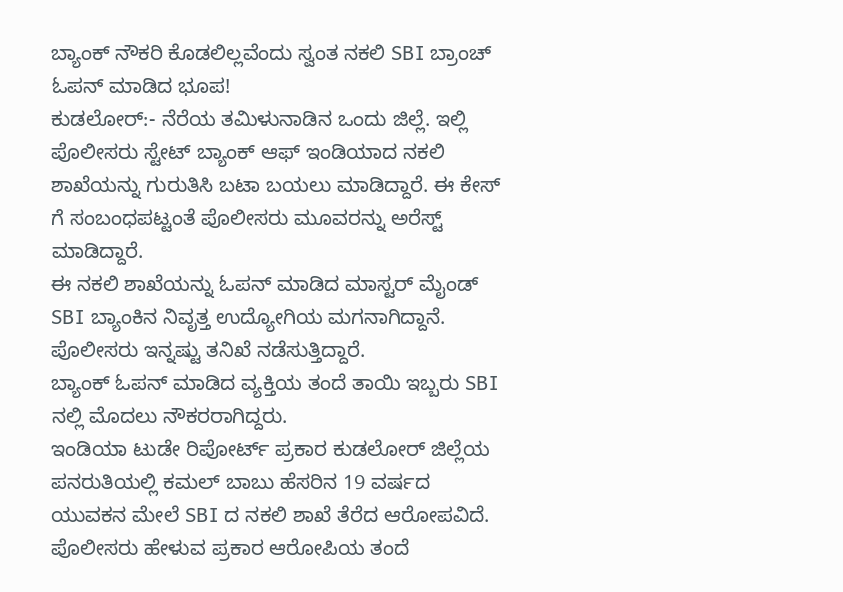ಬ್ಯಾಂಕ್ ನೌಕರಿ ಕೊಡಲಿಲ್ಲವೆಂದು ಸ್ವಂತ ನಕಲಿ SBI ಬ್ರಾಂಚ್ ಓಪನ್ ಮಾಡಿದ ಭೂಪ!
ಕುಡಲೋರ್:- ನೆರೆಯ ತಮಿಳುನಾಡಿನ ಒಂದು ಜಿಲ್ಲೆ. ಇಲ್ಲಿ ಪೊಲೀಸರು ಸ್ಟೇಟ್ ಬ್ಯಾಂಕ್ ಆಫ್ ಇಂಡಿಯಾದ ನಕಲಿ ಶಾಖೆಯನ್ನು ಗುರುತಿಸಿ ಬಟಾ ಬಯಲು ಮಾಡಿದ್ದಾರೆ. ಈ ಕೇಸ್ ಗೆ ಸಂಬಂಧಪಟ್ಟಂತೆ ಪೊಲೀಸರು ಮೂವರನ್ನು ಅರೆಸ್ಟ್ ಮಾಡಿದ್ದಾರೆ.
ಈ ನಕಲಿ ಶಾಖೆಯನ್ನು ಓಪನ್ ಮಾಡಿದ ಮಾಸ್ಟರ್ ಮೈಂಡ್ SBI ಬ್ಯಾಂಕಿನ ನಿವೃತ್ತ ಉದ್ಯೋಗಿಯ ಮಗನಾಗಿದ್ದಾನೆ. ಪೊಲೀಸರು ಇನ್ನಷ್ಟು ತನಿಖೆ ನಡೆಸುತ್ತಿದ್ದಾರೆ.
ಬ್ಯಾಂಕ್ ಓಪನ್ ಮಾಡಿದ ವ್ಯಕ್ತಿಯ ತಂದೆ ತಾಯಿ ಇಬ್ಬರು SBI ನಲ್ಲಿ ಮೊದಲು ನೌಕರರಾಗಿದ್ದರು.
ಇಂಡಿಯಾ ಟುಡೇ ರಿಪೋರ್ಟ್ ಪ್ರಕಾರ ಕುಡಲೋರ್ ಜಿಲ್ಲೆಯ ಪನರುತಿಯಲ್ಲಿ ಕಮಲ್ ಬಾಬು ಹೆಸರಿನ 19 ವರ್ಷದ ಯುವಕನ ಮೇಲೆ SBI ದ ನಕಲಿ ಶಾಖೆ ತೆರೆದ ಆರೋಪವಿದೆ. ಪೊಲೀಸರು ಹೇಳುವ ಪ್ರಕಾರ ಆರೋಪಿಯ ತಂದೆ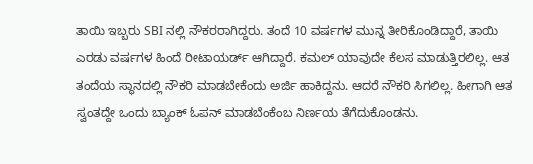ತಾಯಿ ಇಬ್ಬರು SBI ನಲ್ಲಿ ನೌಕರರಾಗಿದ್ದರು. ತಂದೆ 10 ವರ್ಷಗಳ ಮುನ್ನ ತೀರಿಕೊಂಡಿದ್ದಾರೆ, ತಾಯಿ ಎರಡು ವರ್ಷಗಳ ಹಿಂದೆ ರೀಟಾಯರ್ಡ್ ಆಗಿದ್ದಾರೆ. ಕಮಲ್ ಯಾವುದೇ ಕೆಲಸ ಮಾಡುತ್ತಿರಲಿಲ್ಲ. ಆತ ತಂದೆಯ ಸ್ಥಾನದಲ್ಲಿ ನೌಕರಿ ಮಾಡಬೇಕೆಂದು ಅರ್ಜಿ ಹಾಕಿದ್ದನು. ಆದರೆ ನೌಕರಿ ಸಿಗಲಿಲ್ಲ. ಹೀಗಾಗಿ ಆತ ಸ್ವಂತದ್ದೇ ಒಂದು ಬ್ಯಾಂಕ್ ಓಪನ್ ಮಾಡಬೆಂಕೆಂಬ ನಿರ್ಣಯ ತೆಗೆದುಕೊಂಡನು.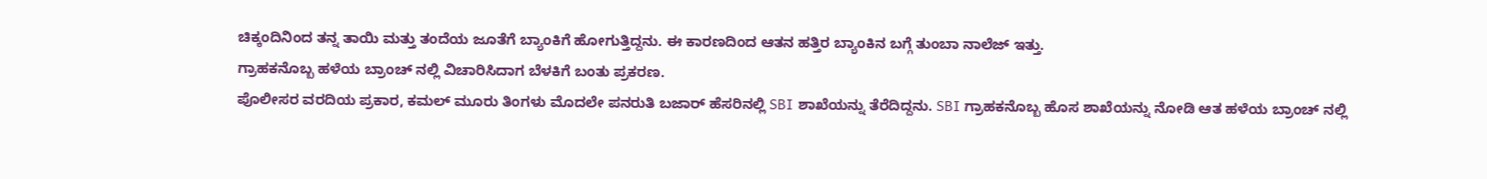ಚಿಕ್ಕಂದಿನಿಂದ ತನ್ನ ತಾಯಿ ಮತ್ತು ತಂದೆಯ ಜೂತೆಗೆ ಬ್ಯಾಂಕಿಗೆ ಹೋಗುತ್ತಿದ್ದನು. ಈ ಕಾರಣದಿಂದ ಆತನ ಹತ್ತಿರ ಬ್ಯಾಂಕಿನ ಬಗ್ಗೆ ತುಂಬಾ ನಾಲೆಜ್ ಇತ್ತು.
ಗ್ರಾಹಕನೊಬ್ಬ ಹಳೆಯ ಬ್ರಾಂಚ್ ನಲ್ಲಿ ವಿಚಾರಿಸಿದಾಗ ಬೆಳಕಿಗೆ ಬಂತು ಪ್ರಕರಣ.
ಪೊಲೀಸರ ವರದಿಯ ಪ್ರಕಾರ, ಕಮಲ್ ಮೂರು ತಿಂಗಳು ಮೊದಲೇ ಪನರುತಿ ಬಜಾರ್ ಹೆಸರಿನಲ್ಲಿ SBI ಶಾಖೆಯನ್ನು ತೆರೆದಿದ್ದನು. SBI ಗ್ರಾಹಕನೊಬ್ಬ ಹೊಸ ಶಾಖೆಯನ್ನು ನೋಡಿ ಆತ ಹಳೆಯ ಬ್ರಾಂಚ್ ನಲ್ಲಿ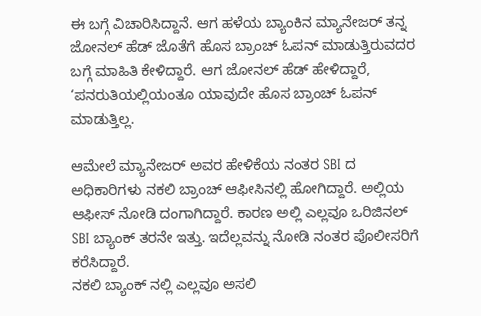ಈ ಬಗ್ಗೆ ವಿಚಾರಿಸಿದ್ದಾನೆ. ಆಗ ಹಳೆಯ ಬ್ಯಾಂಕಿನ ಮ್ಯಾನೇಜರ್ ತನ್ನ ಜೋನಲ್ ಹೆಡ್ ಜೊತೆಗೆ ಹೊಸ ಬ್ರಾಂಚ್ ಓಪನ್ ಮಾಡುತ್ತಿರುವದರ ಬಗ್ಗೆ ಮಾಹಿತಿ ಕೇಳಿದ್ದಾರೆ. ಆಗ ಜೋನಲ್ ಹೆಡ್ ಹೇಳಿದ್ದಾರೆ, ‘ಪನರುತಿಯಲ್ಲಿಯಂತೂ ಯಾವುದೇ ಹೊಸ ಬ್ರಾಂಚ್ ಓಪನ್ ಮಾಡುತ್ತಿಲ್ಲ.

ಆಮೇಲೆ ಮ್ಯಾನೇಜರ್ ಅವರ ಹೇಳಿಕೆಯ ನಂತರ SBI ದ ಅಧಿಕಾರಿಗಳು ನಕಲಿ ಬ್ರಾಂಚ್ ಆಫೀಸಿನಲ್ಲಿ ಹೋಗಿದ್ದಾರೆ. ಅಲ್ಲಿಯ ಆಫೀಸ್ ನೋಡಿ ದಂಗಾಗಿದ್ದಾರೆ. ಕಾರಣ ಅಲ್ಲಿ ಎಲ್ಲವೂ ಒರಿಜಿನಲ್ SBI ಬ್ಯಾಂಕ್ ತರನೇ ಇತ್ತು. ಇದೆಲ್ಲವನ್ನು ನೋಡಿ ನಂತರ ಪೊಲೀಸರಿಗೆ ಕರೆಸಿದ್ದಾರೆ.
ನಕಲಿ ಬ್ಯಾಂಕ್ ನಲ್ಲಿ ಎಲ್ಲವೂ ಅಸಲಿ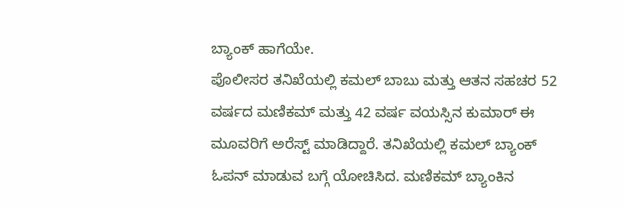ಬ್ಯಾಂಕ್ ಹಾಗೆಯೇ.
ಪೊಲೀಸರ ತನಿಖೆಯಲ್ಲಿ ಕಮಲ್ ಬಾಬು ಮತ್ತು ಆತನ ಸಹಚರ 52 ವರ್ಷದ ಮಣಿಕಮ್ ಮತ್ತು 42 ವರ್ಷ ವಯಸ್ಸಿನ ಕುಮಾರ್ ಈ ಮೂವರಿಗೆ ಅರೆಸ್ಟ್ ಮಾಡಿದ್ದಾರೆ. ತನಿಖೆಯಲ್ಲಿ ಕಮಲ್ ಬ್ಯಾಂಕ್ ಓಪನ್ ಮಾಡುವ ಬಗ್ಗೆ ಯೋಚಿಸಿದ. ಮಣಿಕಮ್ ಬ್ಯಾಂಕಿನ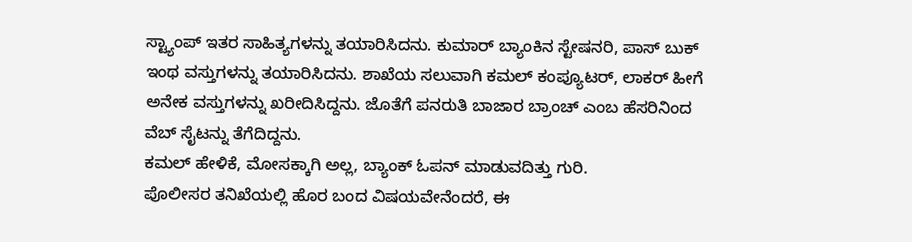ಸ್ಟ್ಯಾಂಪ್ ಇತರ ಸಾಹಿತ್ಯಗಳನ್ನು ತಯಾರಿಸಿದನು. ಕುಮಾರ್ ಬ್ಯಾಂಕಿನ ಸ್ಟೇಷನರಿ, ಪಾಸ್ ಬುಕ್ ಇಂಥ ವಸ್ತುಗಳನ್ನು ತಯಾರಿಸಿದನು. ಶಾಖೆಯ ಸಲುವಾಗಿ ಕಮಲ್ ಕಂಪ್ಯೂಟರ್, ಲಾಕರ್ ಹೀಗೆ ಅನೇಕ ವಸ್ತುಗಳನ್ನು ಖರೀದಿಸಿದ್ದನು. ಜೊತೆಗೆ ಪನರುತಿ ಬಾಜಾರ ಬ್ರಾಂಚ್ ಎಂಬ ಹೆಸರಿನಿಂದ ವೆಬ್ ಸೈಟನ್ನು ತೆಗೆದಿದ್ದನು.
ಕಮಲ್ ಹೇಳಿಕೆ, ಮೋಸಕ್ಕಾಗಿ ಅಲ್ಲ, ಬ್ಯಾಂಕ್ ಓಪನ್ ಮಾಡುವದಿತ್ತು ಗುರಿ.
ಪೊಲೀಸರ ತನಿಖೆಯಲ್ಲಿ ಹೊರ ಬಂದ ವಿಷಯವೇನೆಂದರೆ, ಈ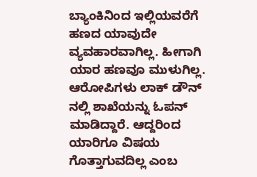ಬ್ಯಾಂಕಿನಿಂದ ಇಲ್ಲಿಯವರೆಗೆ ಹಣದ ಯಾವುದೇ ವ್ಯವಹಾರವಾಗಿಲ್ಲ. ಹೀಗಾಗಿ ಯಾರ ಹಣವೂ ಮುಳುಗಿಲ್ಲ. ಆರೋಪಿಗಳು ಲಾಕ್ ಡೌನ್ ನಲ್ಲಿ ಶಾಖೆಯನ್ನು ಓಪನ್ ಮಾಡಿದ್ದಾರೆ. ಆದ್ದರಿಂದ ಯಾರಿಗೂ ವಿಷಯ ಗೊತ್ತಾಗುವದಿಲ್ಲ ಎಂಬ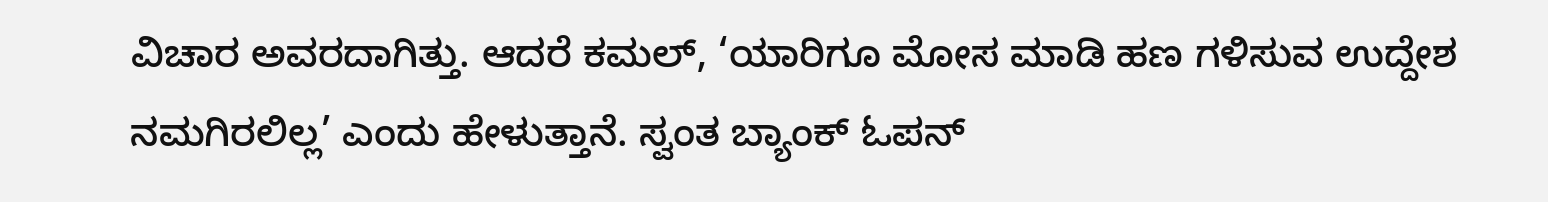ವಿಚಾರ ಅವರದಾಗಿತ್ತು. ಆದರೆ ಕಮಲ್, ‘ಯಾರಿಗೂ ಮೋಸ ಮಾಡಿ ಹಣ ಗಳಿಸುವ ಉದ್ದೇಶ ನಮಗಿರಲಿಲ್ಲ’ ಎಂದು ಹೇಳುತ್ತಾನೆ. ಸ್ವಂತ ಬ್ಯಾಂಕ್ ಓಪನ್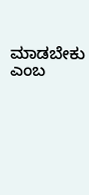ಮಾಡಬೇಕು ಎಂಬ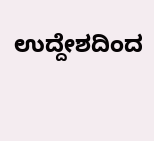ಉದ್ದೇಶದಿಂದ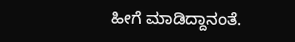ಹೀಗೆ ಮಾಡಿದ್ದಾನಂತೆ.